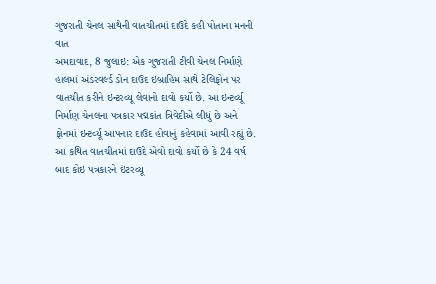ગુજરાતી ચેનલ સાથેની વાતચીતમાં દાઉદે કહી પોતાના મનની વાત
અમદાવાદ, 8 જુલાઇ: એક ગુજરાતી ટીવી ચેનલ નિર્માણે હાલમાં અંડરવર્લ્ડ ડોન દાઉદ ઇબ્રાહિમ સાથે ટેલિફોન પર વાતચીત કરીને ઇન્ટરવ્યૂ લેવાનો દાવો કર્યો છે. આ ઇન્ટર્વ્યૂ નિર્માણ ચેનલના પત્રકાર પદ્મકાંત ત્રિવેદીએ લીધું છે અને ફોનમાં ઇન્ટર્વ્યૂ આપનાર દાઉદ હોવાનું કહેવામાં આવી રહ્યું છે. આ કથિત વાતચીતમાં દાઉદે એવો દાવો કર્યો છે કે 24 વર્ષ બાદ કોઇ પત્રકારને ઇંટરવ્યૂ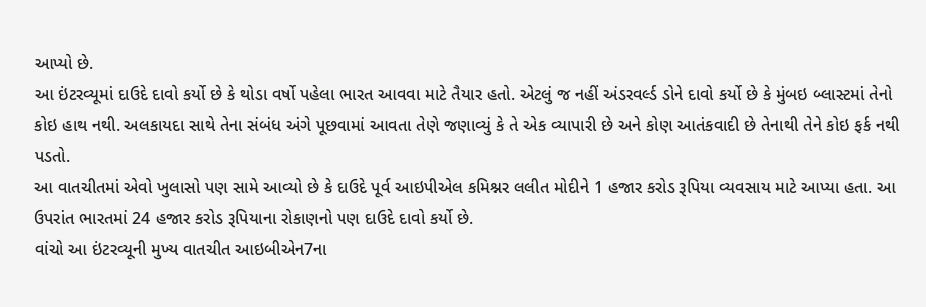આપ્યો છે.
આ ઇંટરવ્યૂમાં દાઉદે દાવો કર્યો છે કે થોડા વર્ષો પહેલા ભારત આવવા માટે તૈયાર હતો. એટલું જ નહીં અંડરવર્લ્ડ ડોને દાવો કર્યો છે કે મુંબઇ બ્લાસ્ટમાં તેનો કોઇ હાથ નથી. અલકાયદા સાથે તેના સંબંધ અંગે પૂછવામાં આવતા તેણે જણાવ્યું કે તે એક વ્યાપારી છે અને કોણ આતંકવાદી છે તેનાથી તેને કોઇ ફર્ક નથી પડતો.
આ વાતચીતમાં એવો ખુલાસો પણ સામે આવ્યો છે કે દાઉદે પૂર્વ આઇપીએલ કમિશ્નર લલીત મોદીને 1 હજાર કરોડ રૂપિયા વ્યવસાય માટે આપ્યા હતા. આ ઉપરાંત ભારતમાં 24 હજાર કરોડ રૂપિયાના રોકાણનો પણ દાઉદે દાવો કર્યો છે.
વાંચો આ ઇંટરવ્યૂની મુખ્ય વાતચીત આઇબીએન7ના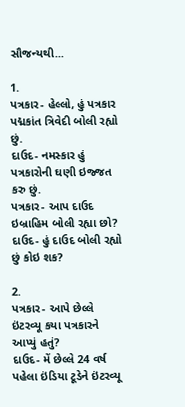સૌજન્યથી...

1.
પત્રકાર- હેલ્લો, હું પત્રકાર પદ્મકાંત ત્રિવેદી બોલી રહ્યો છું.
દાઉદ- નમસ્કાર હું પત્રકારોની ઘણી ઇજ્જત કરુ છું.
પત્રકાર- આપ દાઉદ ઇબ્રાહિમ બોલી રહ્યા છો?
દાઉદ- હું દાઉદ બોલી રહ્યો છું કોઇ શક?

2.
પત્રકાર- આપે છેલ્લે ઇંટરવ્યૂ કયા પત્રકારને આપ્યું હતું?
દાઉદ- મેં છેલ્લે 24 વર્ષ પહેલા ઇંડિયા ટૂડેને ઇંટરવ્યૂ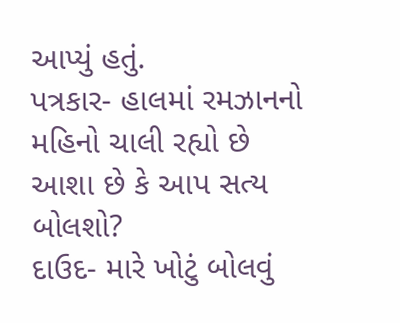આપ્યું હતું.
પત્રકાર- હાલમાં રમઝાનનો મહિનો ચાલી રહ્યો છે આશા છે કે આપ સત્ય બોલશો?
દાઉદ- મારે ખોટું બોલવું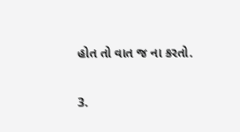હોત તો વાત જ ના કરતો.

3.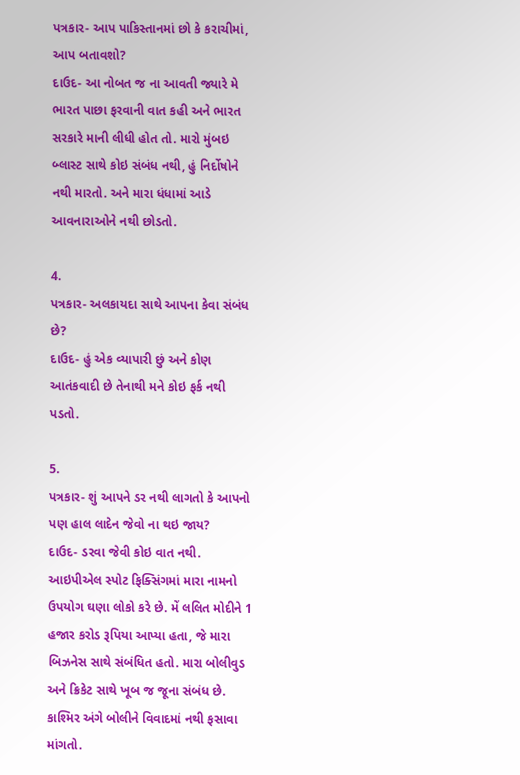પત્રકાર- આપ પાકિસ્તાનમાં છો કે કરાચીમાં, આપ બતાવશો?
દાઉદ- આ નોબત જ ના આવતી જ્યારે મે ભારત પાછા ફરવાની વાત કહી અને ભારત સરકારે માની લીધી હોત તો. મારો મુંબઇ બ્લાસ્ટ સાથે કોઇ સંબંધ નથી, હું નિર્દોષોને નથી મારતો. અને મારા ધંધામાં આડે આવનારાઓને નથી છોડતો.

4.
પત્રકાર- અલકાયદા સાથે આપના કેવા સંબંધ છે?
દાઉદ- હું એક વ્યાપારી છું અને કોણ આતંકવાદી છે તેનાથી મને કોઇ ફર્ક નથી પડતો.

5.
પત્રકાર- શું આપને ડર નથી લાગતો કે આપનો પણ હાલ લાદેન જેવો ના થઇ જાય?
દાઉદ- ડરવા જેવી કોઇ વાત નથી. આઇપીએલ સ્પોટ ફિક્સિંગમાં મારા નામનો ઉપયોગ ઘણા લોકો કરે છે. મેં લલિત મોદીને 1 હજાર કરોડ રૂપિયા આપ્યા હતા, જે મારા બિઝનેસ સાથે સંબંધિત હતો. મારા બોલીવુડ અને ક્રિકેટ સાથે ખૂબ જ જૂના સંબંધ છે. કાશ્મિર અંગે બોલીને વિવાદમાં નથી ફસાવા માંગતો.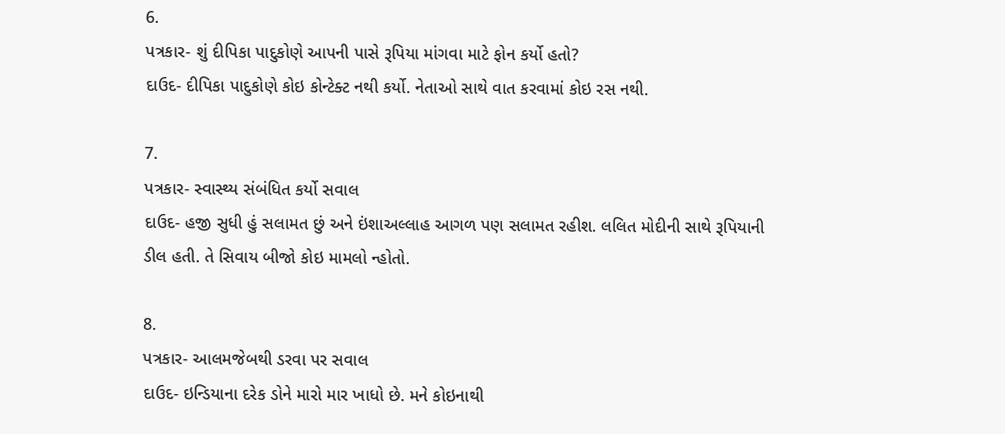6.
પત્રકાર- શું દીપિકા પાદુકોણે આપની પાસે રૂપિયા માંગવા માટે ફોન કર્યો હતો?
દાઉદ- દીપિકા પાદુકોણે કોઇ કોન્ટેક્ટ નથી કર્યો. નેતાઓ સાથે વાત કરવામાં કોઇ રસ નથી.

7.
પત્રકાર- સ્વાસ્થ્ય સંબંધિત કર્યો સવાલ
દાઉદ- હજી સુધી હું સલામત છું અને ઇંશાઅલ્લાહ આગળ પણ સલામત રહીશ. લલિત મોદીની સાથે રૂપિયાની ડીલ હતી. તે સિવાય બીજો કોઇ મામલો ન્હોતો.

8.
પત્રકાર- આલમજેબથી ડરવા પર સવાલ
દાઉદ- ઇન્ડિયાના દરેક ડોને મારો માર ખાધો છે. મને કોઇનાથી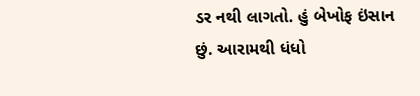ડર નથી લાગતો. હું બેખોફ ઇંસાન છું. આરામથી ધંધો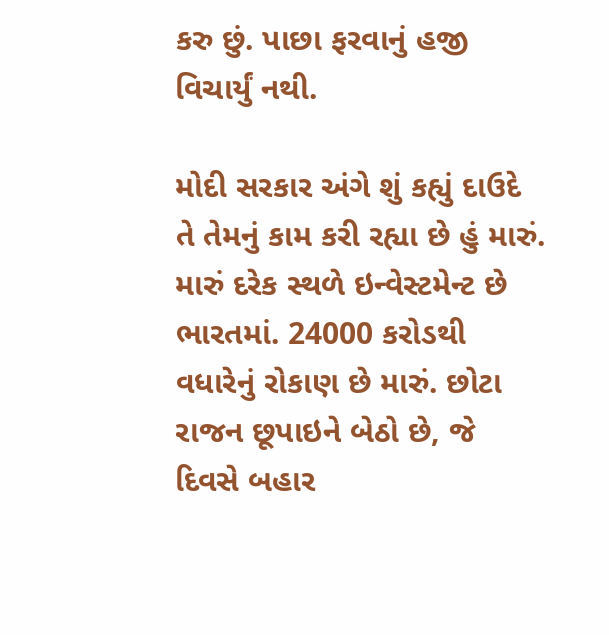કરુ છું. પાછા ફરવાનું હજી વિચાર્યું નથી.

મોદી સરકાર અંગે શું કહ્યું દાઉદે
તે તેમનું કામ કરી રહ્યા છે હું મારું. મારું દરેક સ્થળે ઇન્વેસ્ટમેન્ટ છે ભારતમાં. 24000 કરોડથી વધારેનું રોકાણ છે મારું. છોટા રાજન છૂપાઇને બેઠો છે, જે દિવસે બહાર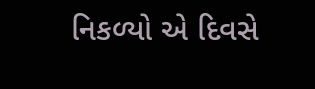નિકળ્યો એ દિવસે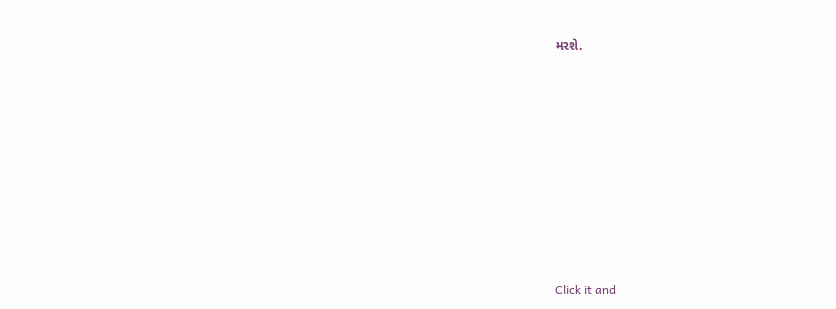મરશે.












Click it and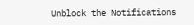Unblock the Notifications